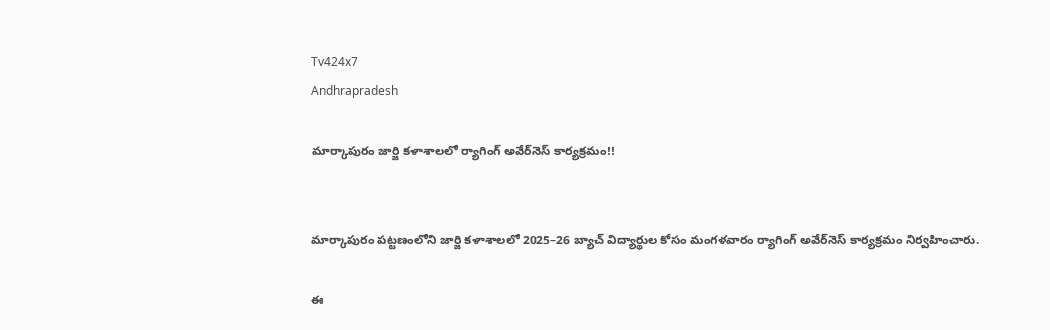Tv424x7
Andhrapradesh

మార్కాపురం జార్జి కళాశాలలో ర్యాగింగ్ అవేర్‌నెస్ కార్యక్రమం!!


మార్కాపురం పట్టణంలోని జార్జి కళాశాలలో 2025–26 బ్యాచ్ విద్యార్థుల కోసం మంగళవారం ర్యాగింగ్ అవేర్‌నెస్ కార్యక్రమం నిర్వహించారు.

ఈ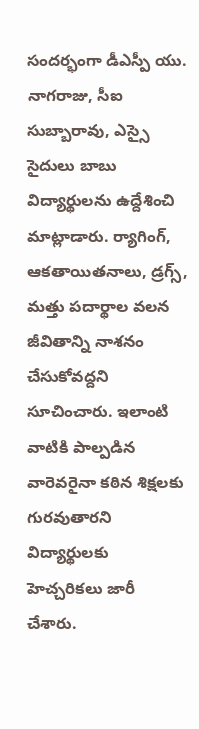సందర్భంగా డీఎస్పీ యు. నాగరాజు, సీఐ సుబ్బారావు, ఎస్సై సైదులు బాబు విద్యార్థులను ఉద్దేశించి మాట్లాడారు. ర్యాగింగ్, ఆకతాయితనాలు, డ్రగ్స్, మత్తు పదార్థాల వలన జీవితాన్ని నాశనం చేసుకోవద్దని సూచించారు. ఇలాంటి వాటికి పాల్పడిన వారెవరైనా కఠిన శిక్షలకు గురవుతారని విద్యార్థులకు హెచ్చరికలు జారీ చేశారు.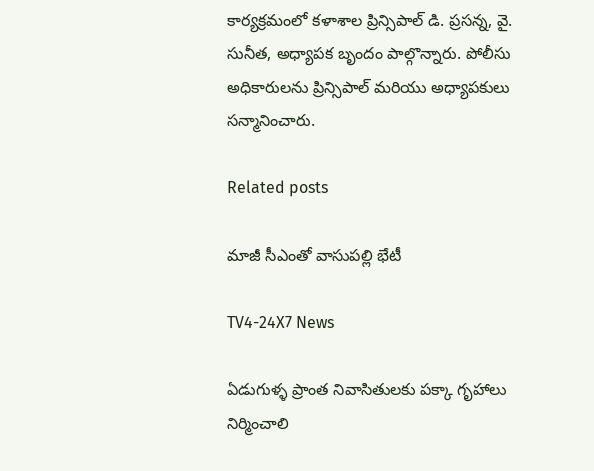కార్యక్రమంలో కళాశాల ప్రిన్సిపాల్ డి. ప్రసన్న, వై. సునీత, అధ్యాపక బృందం పాల్గొన్నారు. పోలీసు అధికారులను ప్రిన్సిపాల్ మరియు అధ్యాపకులు సన్మానించారు.

Related posts

మాజీ సీఎంతో వాసుపల్లి భేటీ

TV4-24X7 News

ఏడుగుళ్ళ ప్రాంత నివాసితులకు పక్కా గృహాలు నిర్మించాలి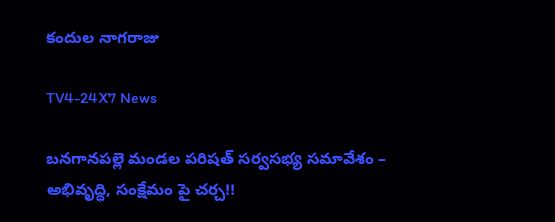కందుల నాగరాజు

TV4-24X7 News

బనగానపల్లె మండల పరిషత్ సర్వసభ్య సమావేశం – అభివృద్ధి, సంక్షేమం పై చర్చ!!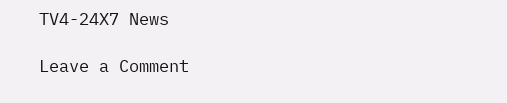TV4-24X7 News

Leave a Comment